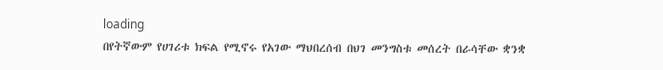loading
በየትኛውም የሀገሪቱ ክፍል የሚኖሩ የአገው ማህበረሰብ በህገ መንግስቱ መሰረት በራሳቸው ቋንቋ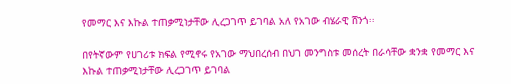የመማር እና እኩል ተጠቃሚነታቸው ሊረጋገጥ ይገባል አለ የአገው ብሄራዊ ሸንጎ፡፡

በየትኛውም የሀገሪቱ ክፍል የሚኖሩ የአገው ማህበረሰብ በህገ መንግስቱ መሰረት በራሳቸው ቋንቋ የመማር እና እኩል ተጠቃሚነታቸው ሊረጋገጥ ይገባል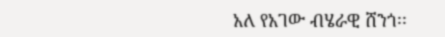አለ የአገው ብሄራዊ ሸንጎ፡፡